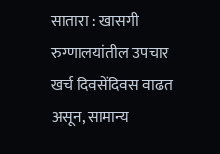सातारा : खासगी रुग्णालयांतील उपचार खर्च दिवसेंदिवस वाढत असून, सामान्य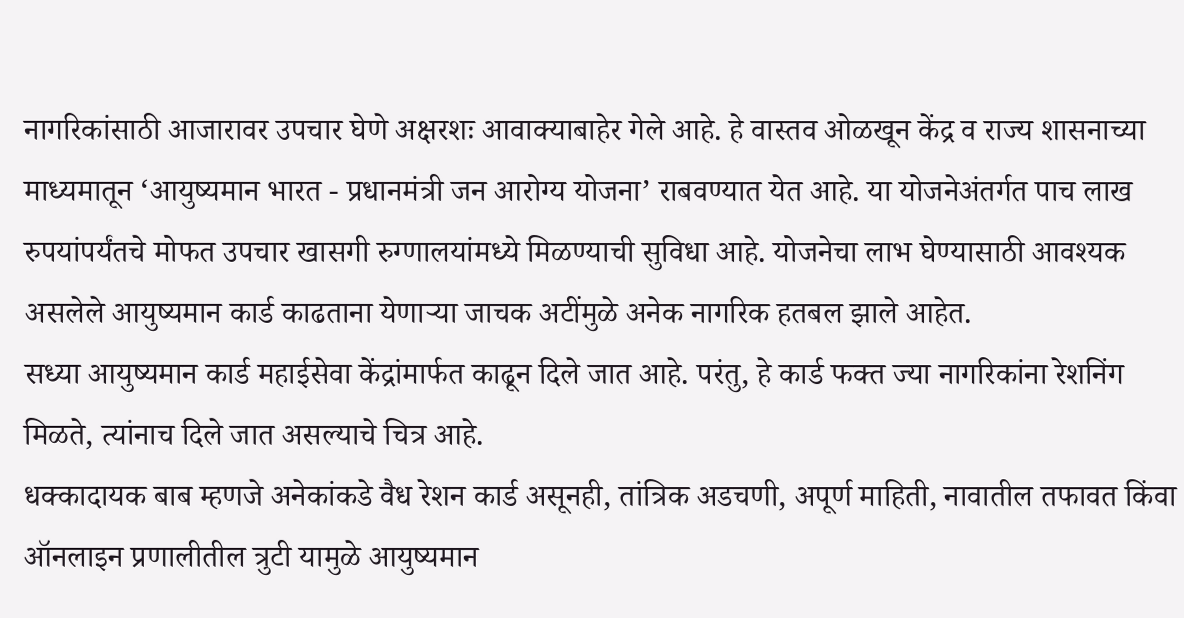नागरिकांसाठी आजारावर उपचार घेणे अक्षरशः आवाक्याबाहेर गेले आहे. हे वास्तव ओळखून केंद्र व राज्य शासनाच्या माध्यमातून ‘आयुष्यमान भारत - प्रधानमंत्री जन आरोग्य योजना’ राबवण्यात येत आहे. या योजनेअंतर्गत पाच लाख रुपयांपर्यंतचे मोफत उपचार खासगी रुग्णालयांमध्ये मिळण्याची सुविधा आहे. योजनेचा लाभ घेण्यासाठी आवश्यक असलेले आयुष्यमान कार्ड काढताना येणाऱ्या जाचक अटींमुळे अनेक नागरिक हतबल झाले आहेत.
सध्या आयुष्यमान कार्ड महाईसेवा केंद्रांमार्फत काढून दिले जात आहे. परंतु, हे कार्ड फक्त ज्या नागरिकांना रेशनिंग मिळते, त्यांनाच दिले जात असल्याचे चित्र आहे.
धक्कादायक बाब म्हणजे अनेकांकडे वैध रेशन कार्ड असूनही, तांत्रिक अडचणी, अपूर्ण माहिती, नावातील तफावत किंवा ऑनलाइन प्रणालीतील त्रुटी यामुळे आयुष्यमान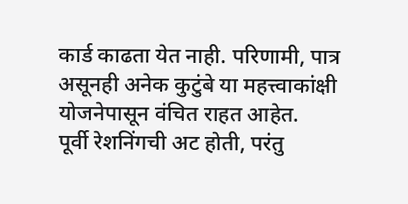कार्ड काढता येत नाही. परिणामी, पात्र असूनही अनेक कुटुंबे या महत्त्वाकांक्षी योजनेपासून वंचित राहत आहेत.
पूर्वी रेशनिंगची अट होती, परंतु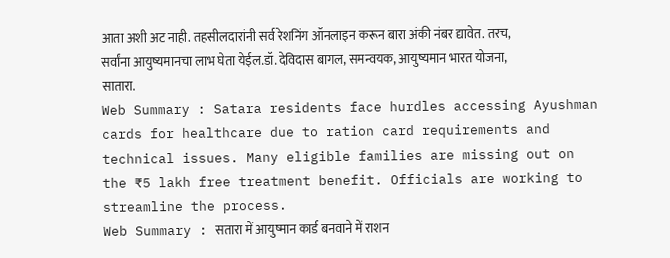आता अशी अट नाही. तहसीलदारांनी सर्व रेशनिंग ऑनलाइन करून बारा अंकी नंबर द्यावेत. तरच, सर्वांना आयुष्यमानचा लाभ घेता येईल.डॉ. देविदास बागल, समन्वयक, आयुष्यमान भारत योजना, सातारा.
Web Summary : Satara residents face hurdles accessing Ayushman cards for healthcare due to ration card requirements and technical issues. Many eligible families are missing out on the ₹5 lakh free treatment benefit. Officials are working to streamline the process.
Web Summary : सतारा में आयुष्मान कार्ड बनवाने में राशन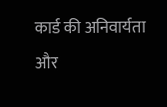कार्ड की अनिवार्यता और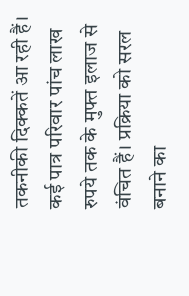तकनीकी दिक्कतें आ रही हैं। कई पात्र परिवार पांच लाख रुपये तक के मुफ्त इलाज से वंचित हैं। प्रक्रिया को सरल बनाने का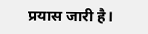प्रयास जारी है।